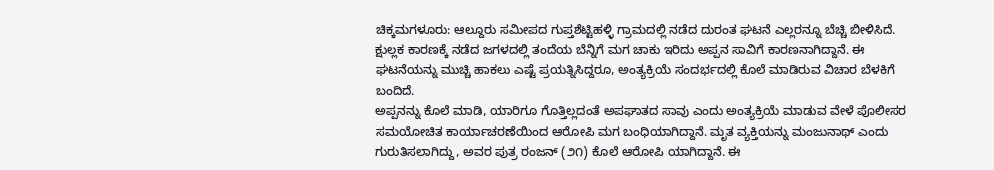ಚಿಕ್ಕಮಗಳೂರು: ಆಲ್ದೂರು ಸಮೀಪದ ಗುಪ್ತಶೆಟ್ಟಿಹಳ್ಳಿ ಗ್ರಾಮದಲ್ಲಿ ನಡೆದ ದುರಂತ ಘಟನೆ ಎಲ್ಲರನ್ನೂ ಬೆಚ್ಚಿ ಬೀಳಿಸಿದೆ. ಕ್ಷುಲ್ಲಕ ಕಾರಣಕ್ಕೆ ನಡೆದ ಜಗಳದಲ್ಲಿ ತಂದೆಯ ಬೆನ್ನಿಗೆ ಮಗ ಚಾಕು ಇರಿದು ಅಪ್ಪನ ಸಾವಿಗೆ ಕಾರಣನಾಗಿದ್ದಾನೆ. ಈ ಘಟನೆಯನ್ನು ಮುಚ್ಚಿ ಹಾಕಲು ಎಷ್ಟೆ ಪ್ರಯತ್ನಿಸಿದ್ದರೂ, ಅಂತ್ಯಕ್ರಿಯೆ ಸಂದರ್ಭದಲ್ಲಿ ಕೊಲೆ ಮಾಡಿರುವ ವಿಚಾರ ಬೆಳಕಿಗೆ ಬಂದಿದೆ.
ಅಪ್ಪನನ್ನು ಕೊಲೆ ಮಾಡಿ, ಯಾರಿಗೂ ಗೊತ್ತಿಲ್ಲದಂತೆ ಅಪಘಾತದ ಸಾವು ಎಂದು ಅಂತ್ಯಕ್ರಿಯೆ ಮಾಡುವ ವೇಳೆ ಪೊಲೀಸರ ಸಮಯೋಚಿತ ಕಾರ್ಯಾಚರಣೆಯಿಂದ ಆರೋಪಿ ಮಗ ಬಂಧಿಯಾಗಿದ್ದಾನೆ. ಮೃತ ವ್ಯಕ್ತಿಯನ್ನು ಮಂಜುನಾಥ್ ಎಂದು ಗುರುತಿಸಲಾಗಿದ್ದು, ಅವರ ಪುತ್ರ ರಂಜನ್ (೨೧) ಕೊಲೆ ಆರೋಪಿ ಯಾಗಿದ್ದಾನೆ. ಈ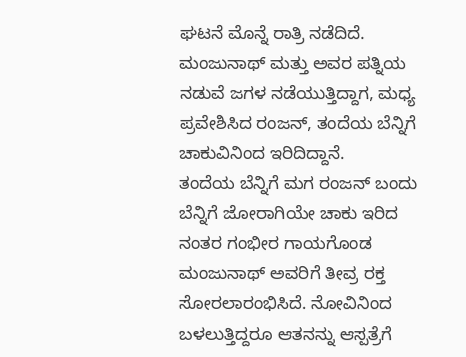ಘಟನೆ ಮೊನ್ನೆ ರಾತ್ರಿ ನಡೆದಿದೆ. ಮಂಜುನಾಥ್ ಮತ್ತು ಅವರ ಪತ್ನಿಯ ನಡುವೆ ಜಗಳ ನಡೆಯುತ್ತಿದ್ದಾಗ, ಮಧ್ಯ ಪ್ರವೇಶಿಸಿದ ರಂಜನ್, ತಂದೆಯ ಬೆನ್ನಿಗೆ ಚಾಕುವಿನಿಂದ ಇರಿದಿದ್ದಾನೆ.
ತಂದೆಯ ಬೆನ್ನಿಗೆ ಮಗ ರಂಜನ್ ಬಂದು ಬೆನ್ನಿಗೆ ಜೋರಾಗಿಯೇ ಚಾಕು ಇರಿದ ನಂತರ ಗಂಭೀರ ಗಾಯಗೊಂಡ ಮಂಜುನಾಥ್ ಅವರಿಗೆ ತೀವ್ರ ರಕ್ತ ಸೋರಲಾರಂಭಿಸಿದೆ. ನೋವಿನಿಂದ ಬಳಲುತ್ತಿದ್ದರೂ ಆತನನ್ನು ಆಸ್ಪತ್ರೆಗೆ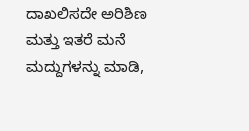ದಾಖಲಿಸದೇ ಅರಿಶಿಣ ಮತ್ತು ಇತರೆ ಮನೆ ಮದ್ದುಗಳನ್ನು ಮಾಡಿ,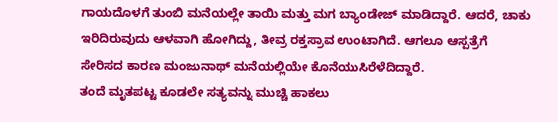ಗಾಯದೊಳಗೆ ತುಂಬಿ ಮನೆಯಲ್ಲೇ ತಾಯಿ ಮತ್ತು ಮಗ ಬ್ಯಾಂಡೇಜ್ ಮಾಡಿದ್ದಾರೆ. ಆದರೆ, ಚಾಕು ಇರಿದಿರುವುದು ಆಳವಾಗಿ ಹೋಗಿದ್ದು, ತೀವ್ರ ರಕ್ತಸ್ರಾವ ಉಂಟಾಗಿದೆ. ಆಗಲೂ ಆಸ್ಪತ್ರೆಗೆ ಸೇರಿಸದ ಕಾರಣ ಮಂಜುನಾಥ್ ಮನೆಯಲ್ಲಿಯೇ ಕೊನೆಯುಸಿರೆಳೆದಿದ್ದಾರೆ.
ತಂದೆ ಮೃತಪಟ್ಟ ಕೂಡಲೇ ಸತ್ಯವನ್ನು ಮುಚ್ಚಿ ಹಾಕಲು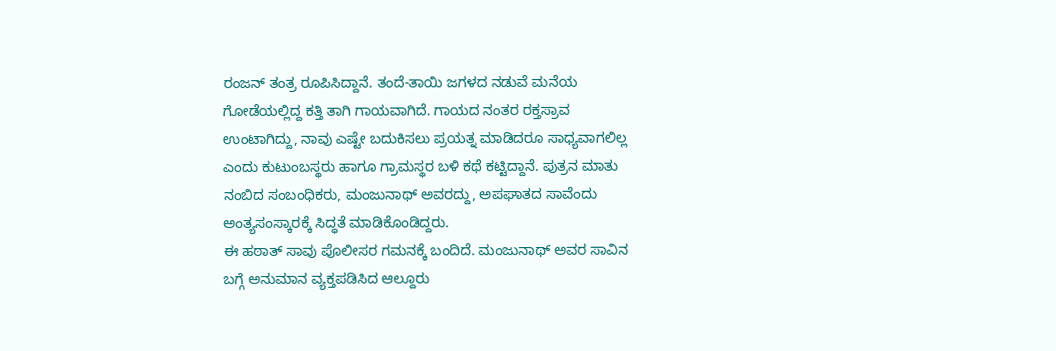ರಂಜನ್ ತಂತ್ರ ರೂಪಿಸಿದ್ದಾನೆ. ತಂದೆ-ತಾಯಿ ಜಗಳದ ನಡುವೆ ಮನೆಯ ಗೋಡೆಯಲ್ಲಿದ್ದ ಕತ್ತಿ ತಾಗಿ ಗಾಯವಾಗಿದೆ. ಗಾಯದ ನಂತರ ರಕ್ತಸ್ರಾವ ಉಂಟಾಗಿದ್ದು, ನಾವು ಎಷ್ಟೇ ಬದುಕಿಸಲು ಪ್ರಯತ್ನ ಮಾಡಿದರೂ ಸಾಧ್ಯವಾಗಲಿಲ್ಲ ಎಂದು ಕುಟುಂಬಸ್ಥರು ಹಾಗೂ ಗ್ರಾಮಸ್ಥರ ಬಳಿ ಕಥೆ ಕಟ್ಟಿದ್ದಾನೆ. ಪುತ್ರನ ಮಾತು ನಂಬಿದ ಸಂಬಂಧಿಕರು, ಮಂಜುನಾಥ್ ಅವರದ್ದು, ಅಪಘಾತದ ಸಾವೆಂದು ಅಂತ್ಯಸಂಸ್ಕಾರಕ್ಕೆ ಸಿದ್ಧತೆ ಮಾಡಿಕೊಂಡಿದ್ದರು.
ಈ ಹಠಾತ್ ಸಾವು ಪೊಲೀಸರ ಗಮನಕ್ಕೆ ಬಂದಿದೆ. ಮಂಜುನಾಥ್ ಅವರ ಸಾವಿನ ಬಗ್ಗೆ ಅನುಮಾನ ವ್ಯಕ್ತಪಡಿಸಿದ ಆಲ್ದೂರು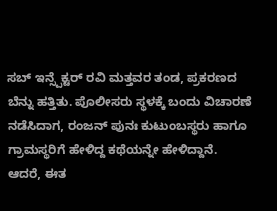ಸಬ್ ಇನ್ಸ್ಪೆಕ್ಟರ್ ರವಿ ಮತ್ತವರ ತಂಡ, ಪ್ರಕರಣದ ಬೆನ್ನು ಹತ್ತಿತು. ಪೊಲೀಸರು ಸ್ಥಳಕ್ಕೆ ಬಂದು ವಿಚಾರಣೆ ನಡೆಸಿದಾಗ, ರಂಜನ್ ಪುನಃ ಕುಟುಂಬಸ್ಥರು ಹಾಗೂ ಗ್ರಾಮಸ್ಥರಿಗೆ ಹೇಳಿದ್ದ ಕಥೆಯನ್ನೇ ಹೇಳಿದ್ದಾನೆ. ಆದರೆ, ಈತ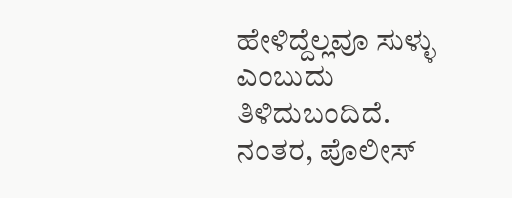ಹೇಳಿದ್ದೆಲ್ಲವೂ ಸುಳ್ಳು ಎಂಬುದು ತಿಳಿದುಬಂದಿದೆ. ನಂತರ, ಪೊಲೀಸ್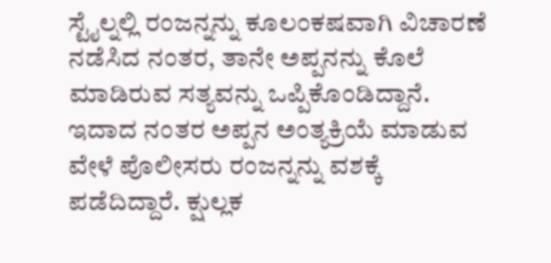ಸ್ಟೈಲ್ನಲ್ಲಿ ರಂಜನ್ನನ್ನು ಕೂಲಂಕಷವಾಗಿ ವಿಚಾರಣೆ ನಡೆಸಿದ ನಂತರ, ತಾನೇ ಅಪ್ಪನನ್ನು ಕೊಲೆ ಮಾಡಿರುವ ಸತ್ಯವನ್ನು ಒಪ್ಪಿಕೊಂಡಿದ್ದಾನೆ.
ಇದಾದ ನಂತರ ಅಪ್ಪನ ಅಂತ್ಯಕ್ರಿಯೆ ಮಾಡುವ ವೇಳೆ ಪೊಲೀಸರು ರಂಜನ್ನನ್ನು ವಶಕ್ಕೆ ಪಡೆದಿದ್ದಾರೆ. ಕ್ಷುಲ್ಲಕ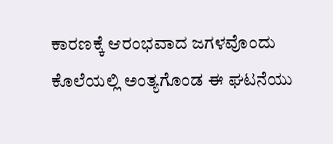ಕಾರಣಕ್ಕೆ ಆರಂಭವಾದ ಜಗಳವೊಂದು ಕೊಲೆಯಲ್ಲಿ ಅಂತ್ಯಗೊಂಡ ಈ ಘಟನೆಯು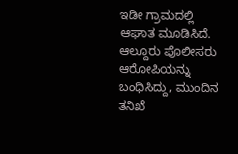ಇಡೀ ಗ್ರಾಮದಲ್ಲಿ ಆಘಾತ ಮೂಡಿಸಿದೆ. ಆಲ್ದೂರು ಪೊಲೀಸರು ಆರೋಪಿಯನ್ನು ಬಂಧಿಸಿದ್ದು, ಮುಂದಿನ ತನಿಖೆ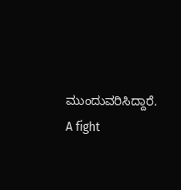ಮುಂದುವರಿಸಿದ್ದಾರೆ.
A fight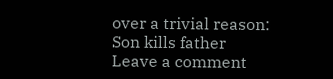over a trivial reason: Son kills father
Leave a comment